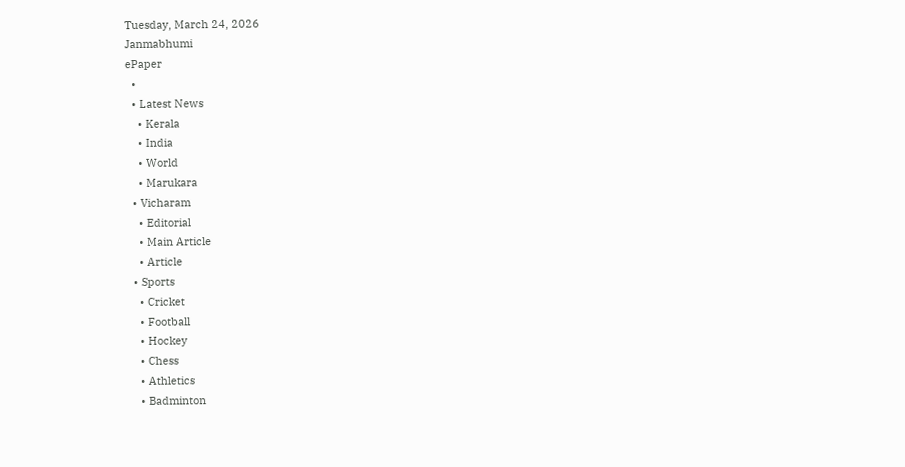Tuesday, March 24, 2026
Janmabhumi
ePaper
  •
  • Latest News
    • Kerala
    • India
    • World
    • Marukara
  • Vicharam
    • Editorial
    • Main Article
    • Article
  • Sports
    • Cricket
    • Football
    • Hockey
    • Chess
    • Athletics
    • Badminton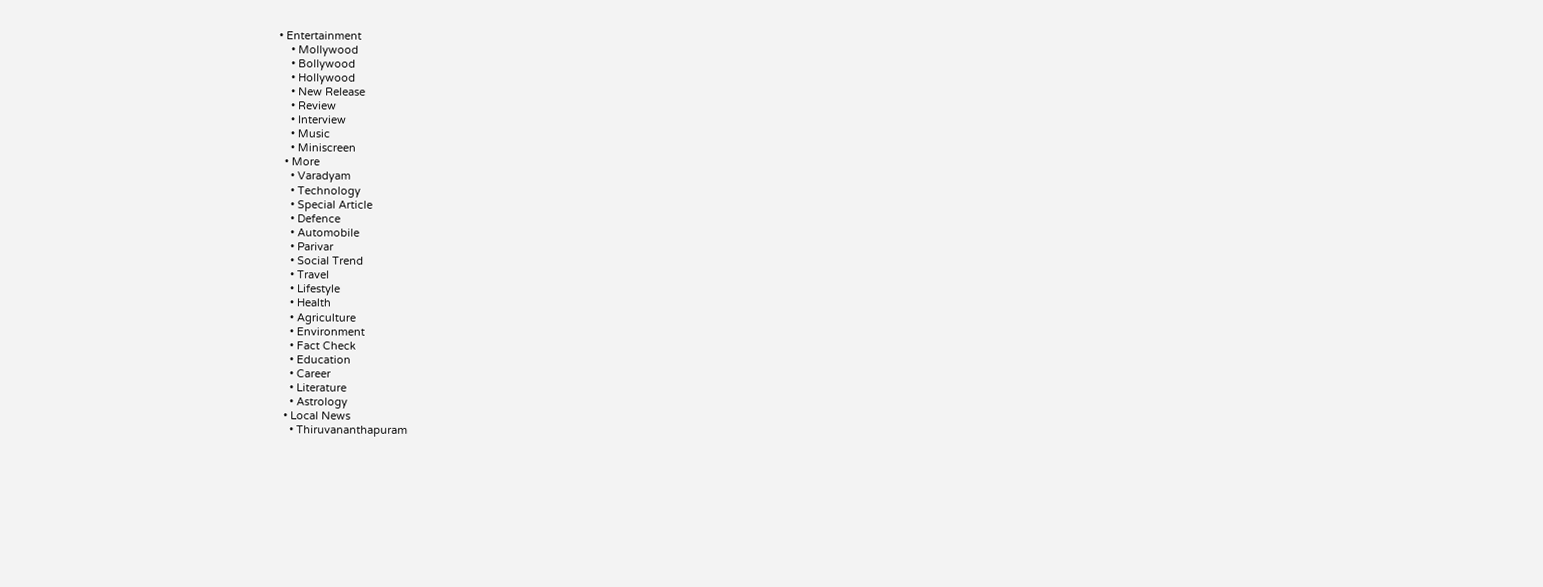• Entertainment
    • Mollywood
    • Bollywood
    • Hollywood
    • New Release
    • Review
    • Interview
    • Music
    • Miniscreen
  • More
    • Varadyam
    • Technology
    • Special Article
    • Defence
    • Automobile
    • Parivar
    • Social Trend
    • Travel
    • Lifestyle
    • Health
    • Agriculture
    • Environment
    • Fact Check
    • Education
    • Career
    • Literature
    • Astrology
  • Local News
    • Thiruvananthapuram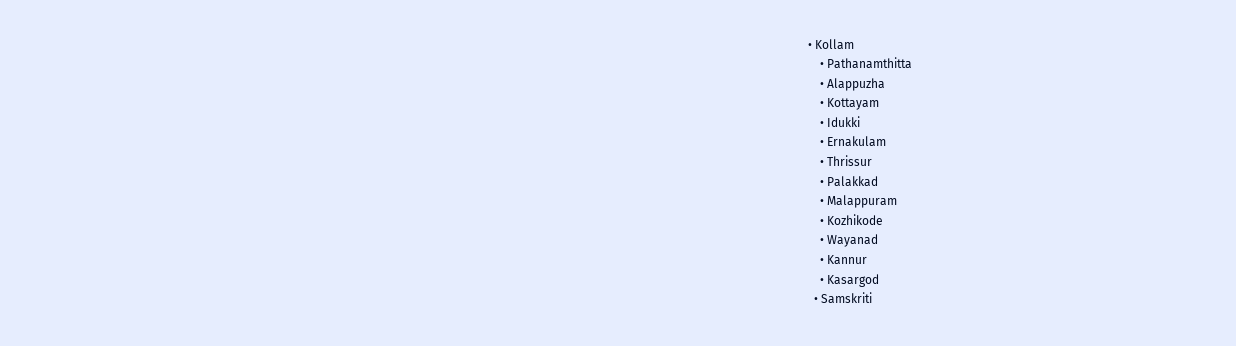• Kollam
    • Pathanamthitta
    • Alappuzha
    • Kottayam
    • Idukki
    • Ernakulam
    • Thrissur
    • Palakkad
    • Malappuram
    • Kozhikode
    • Wayanad
    • Kannur
    • Kasargod
  • Samskriti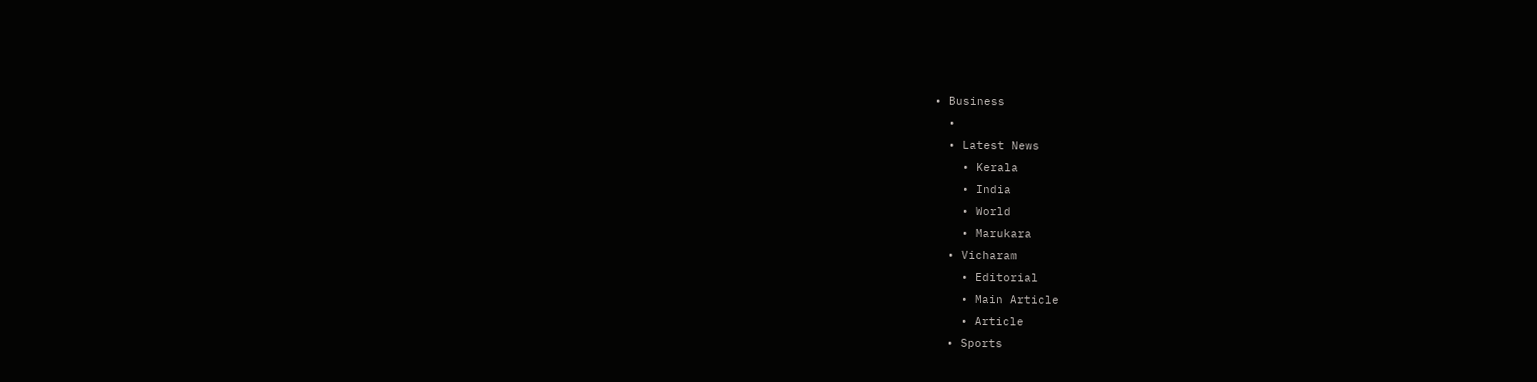• Business
  •
  • Latest News
    • Kerala
    • India
    • World
    • Marukara
  • Vicharam
    • Editorial
    • Main Article
    • Article
  • Sports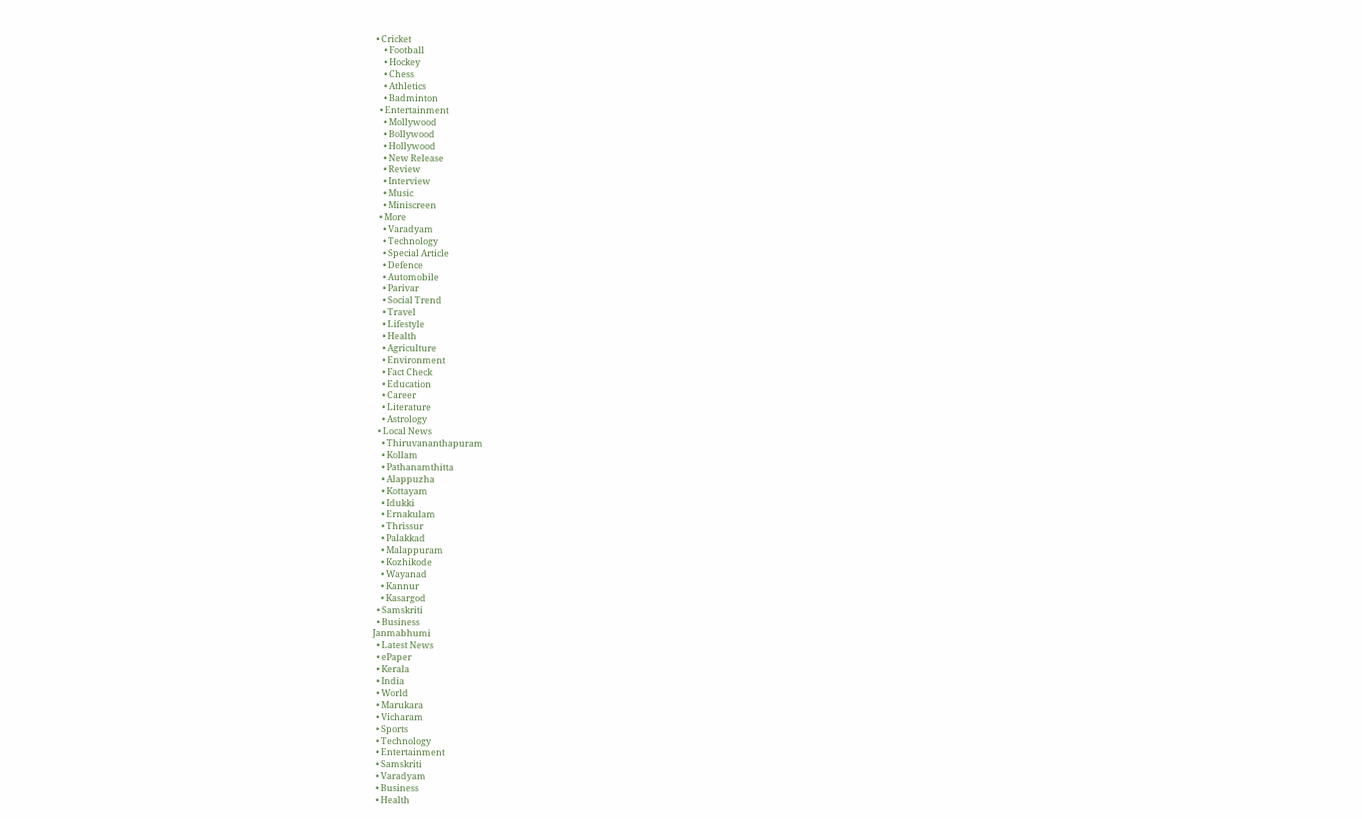• Cricket
    • Football
    • Hockey
    • Chess
    • Athletics
    • Badminton
  • Entertainment
    • Mollywood
    • Bollywood
    • Hollywood
    • New Release
    • Review
    • Interview
    • Music
    • Miniscreen
  • More
    • Varadyam
    • Technology
    • Special Article
    • Defence
    • Automobile
    • Parivar
    • Social Trend
    • Travel
    • Lifestyle
    • Health
    • Agriculture
    • Environment
    • Fact Check
    • Education
    • Career
    • Literature
    • Astrology
  • Local News
    • Thiruvananthapuram
    • Kollam
    • Pathanamthitta
    • Alappuzha
    • Kottayam
    • Idukki
    • Ernakulam
    • Thrissur
    • Palakkad
    • Malappuram
    • Kozhikode
    • Wayanad
    • Kannur
    • Kasargod
  • Samskriti
  • Business
Janmabhumi
  • Latest News
  • ePaper
  • Kerala
  • India
  • World
  • Marukara
  • Vicharam
  • Sports
  • Technology
  • Entertainment
  • Samskriti
  • Varadyam
  • Business
  • Health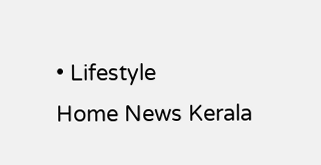• Lifestyle
Home News Kerala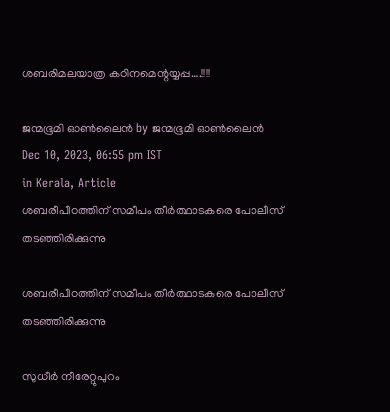ശബരിമലയാത്ര കഠിനമെന്റയ്യപ്പ….!!!!

ജന്മഭൂമി ഓണ്‍ലൈന്‍ by ജന്മഭൂമി ഓണ്‍ലൈന്‍
Dec 10, 2023, 06:55 pm IST
in Kerala, Article
ശബരീപീഠത്തിന് സമീപം തീര്‍ത്ഥാടകരെ പോലീസ് തടഞ്ഞിരിക്കുന്നു

ശബരീപീഠത്തിന് സമീപം തീര്‍ത്ഥാടകരെ പോലീസ് തടഞ്ഞിരിക്കുന്നു

സുധീർ നീരേറ്റുപുറം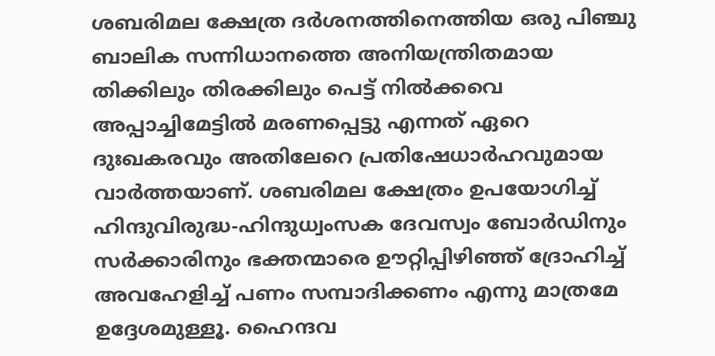ശബരിമല ക്ഷേത്ര ദർശനത്തിനെത്തിയ ഒരു പിഞ്ചു ബാലിക സന്നിധാനത്തെ അനിയന്ത്രിതമായ തിക്കിലും തിരക്കിലും പെട്ട് നിൽക്കവെ അപ്പാച്ചിമേട്ടിൽ മരണപ്പെട്ടു എന്നത് ഏറെ ദുഃഖകരവും അതിലേറെ പ്രതിഷേധാർഹവുമായ വാർത്തയാണ്. ശബരിമല ക്ഷേത്രം ഉപയോഗിച്ച് ഹിന്ദുവിരുദ്ധ-ഹിന്ദുധ്വംസക ദേവസ്വം ബോർഡിനും സർക്കാരിനും ഭക്തന്മാരെ ഊറ്റിപ്പിഴിഞ്ഞ് ദ്രോഹിച്ച് അവഹേളിച്ച് പണം സമ്പാദിക്കണം എന്നു മാത്രമേ ഉദ്ദേശമുള്ളൂ. ഹൈന്ദവ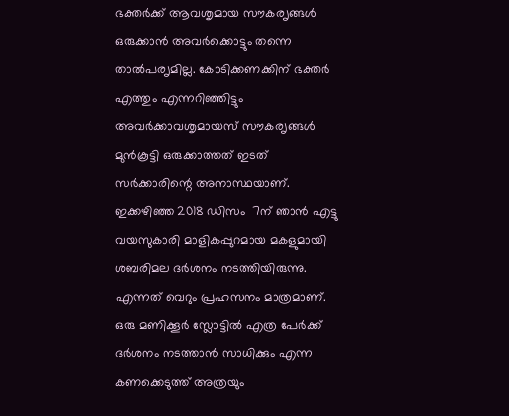ഭക്തർക്ക് ആവശൃമായ സൗകരൃങ്ങൾ ഒരുക്കാൻ അവർക്കൊട്ടും തന്നെ താൽപരൃമില്ല. കോടിക്കണക്കിന് ഭക്തർ എത്തും എന്നറിഞ്ഞിട്ടും അവർക്കാവശൃമായസ് സൗകരൃങ്ങൾ മുൻകൂട്ടി ഒരുക്കാത്തത് ഇടത് സർക്കാരിന്റെ അനാസ്ഥയാണ്. ഇക്കഴിഞ്ഞ 2018 ഡിസം  7ന് ഞാൻ എട്ടു വയസുകാരി മാളികപ്പുറമായ മകളുമായി ശബരിമല ദർശനം നടത്തിയിരുന്നു. എന്നത് വെറും പ്രഹസനം മാത്രമാണ്. ഒരു മണിക്കൂർ സ്ലോട്ടിൽ എത്ര പേർക്ക് ദർശനം നടത്താൻ സാധിക്കും എന്ന കണക്കെടുത്ത് അത്രയും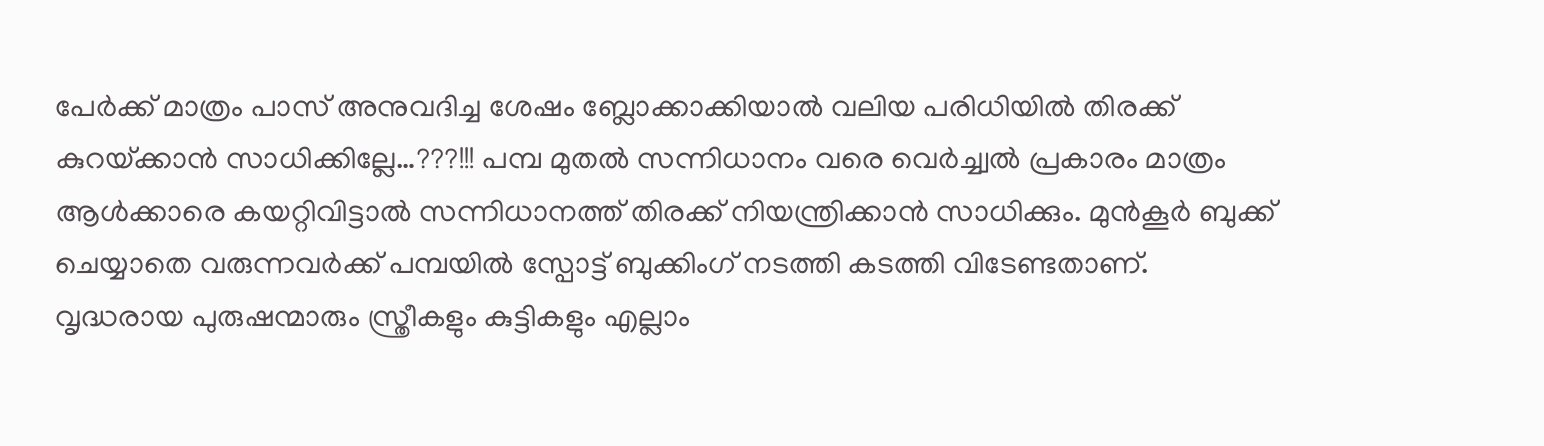പേർക്ക് മാത്രം പാസ് അനുവദിച്ച ശേഷം ബ്ലോക്കാക്കിയാൽ വലിയ പരിധിയിൽ തിരക്ക് കുറയ്‌ക്കാൻ സാധിക്കില്ലേ…???!!! പമ്പ മുതൽ സന്നിധാനം വരെ വെർച്ച്വൽ പ്രകാരം മാത്രം ആൾക്കാരെ കയറ്റിവിട്ടാൽ സന്നിധാനത്ത് തിരക്ക് നിയന്ത്രിക്കാൻ സാധിക്കും. മുൻകൂർ ബുക്ക് ചെയ്യാതെ വരുന്നവർക്ക് പമ്പയിൽ സ്പോട്ട് ബുക്കിംഗ് നടത്തി കടത്തി വിടേണ്ടതാണ്. വൃദ്ധരായ പുരുഷന്മാരും സ്ത്രീകളും കുട്ടികളും എല്ലാം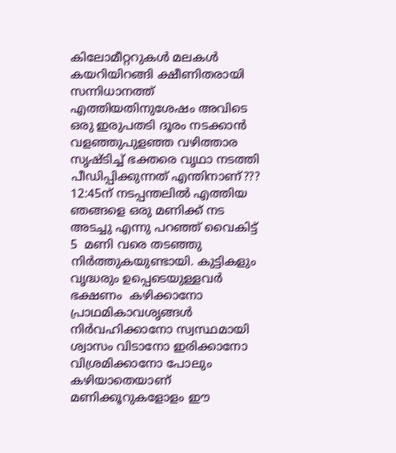കിലോമീറ്ററുകൾ മലകൾ കയറിയിറങ്ങി ക്ഷീണിതരായി സന്നിധാനത്ത് എത്തിയതിനുശേഷം അവിടെ ഒരു ഇരുപതടി ദൂരം നടക്കാൻ വളഞ്ഞുപുളഞ്ഞ വഴിത്താര സൃഷ്ടിച്ച് ഭക്തരെ വൃഥാ നടത്തി പീഡിപ്പിക്കുന്നത് എന്തിനാണ്??? 12:45ന് നടപ്പന്തലിൽ എത്തിയ ഞങ്ങളെ ഒരു മണിക്ക് നട അടച്ചു എന്നു പറഞ്ഞ് വൈകിട്ട്  5  മണി വരെ തടഞ്ഞു നിർത്തുകയുണ്ടായി. കുട്ടികളും വൃദ്ധരും ഉപ്പെടെയുള്ളവർ ഭക്ഷണം  കഴിക്കാനോ പ്രാഥമികാവശൃങ്ങൾ നിർവഹിക്കാനോ സ്വസ്ഥമായി ശ്വാസം വിടാനോ ഇരിക്കാനോ വിശ്രമിക്കാനോ പോലും കഴിയാതെയാണ് മണിക്കൂറുകളോളം ഈ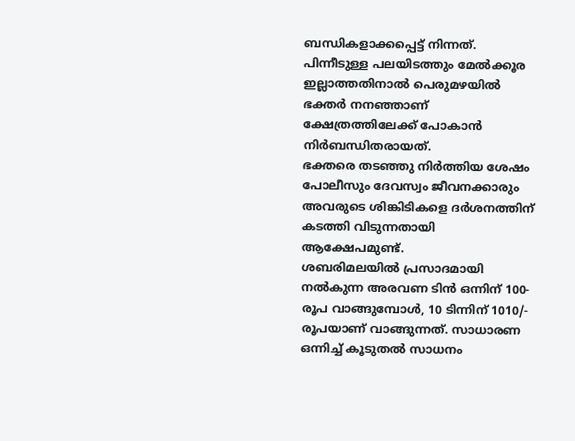ബന്ധികളാക്കപ്പെട്ട് നിന്നത്. പിന്നീടുള്ള പലയിടത്തും മേൽക്കൂര ഇല്ലാത്തതിനാൽ പെരുമഴയിൽ ഭക്തർ നനഞ്ഞാണ് ക്ഷേത്രത്തിലേക്ക് പോകാൻ നിർബന്ധിതരായത്.
ഭക്തരെ തടഞ്ഞു നിർത്തിയ ശേഷം പോലീസും ദേവസ്വം ജീവനക്കാരും അവരുടെ ശിങ്കിടികളെ ദർശനത്തിന് കടത്തി വിടുന്നതായി ആക്ഷേപമുണ്ട്.
ശബരിമലയിൽ പ്രസാദമായി നൽകുന്ന അരവണ ടിൻ ഒന്നിന് 100- രൂപ വാങ്ങുമ്പോൾ, 10 ടിന്നിന് 1010/- രൂപയാണ് വാങ്ങുന്നത്. സാധാരണ ഒന്നിച്ച് കൂടുതൽ സാധനം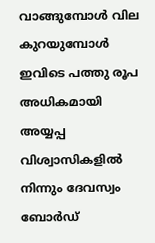വാങ്ങുമ്പോൾ വില കുറയുമ്പോൾ ഇവിടെ പത്തു രൂപ അധികമായി അയ്യപ്പ വിശ്വാസികളിൽ നിന്നും ദേവസ്വം ബോർഡ്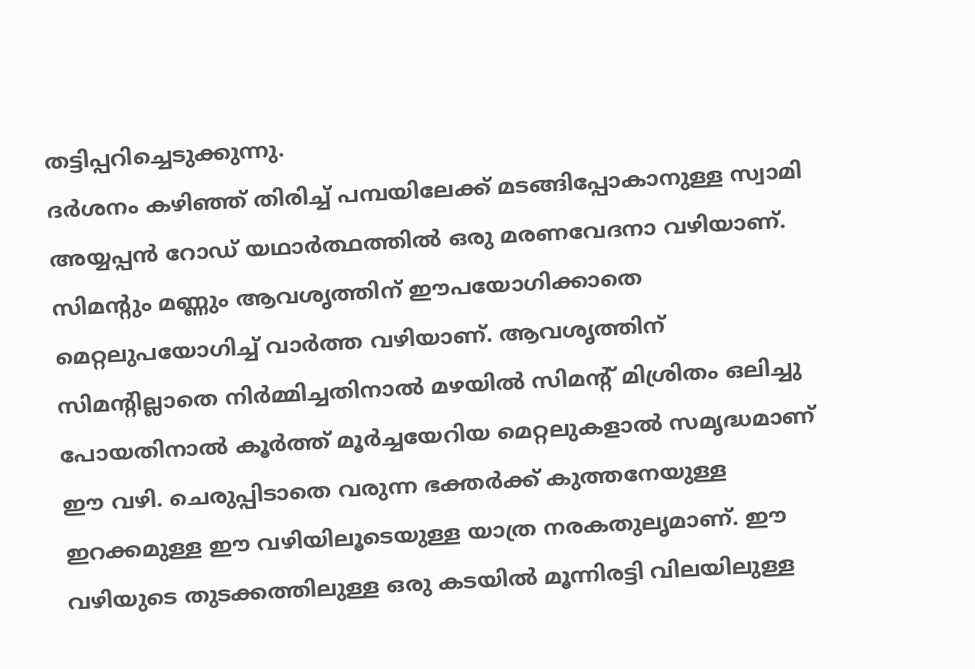തട്ടിപ്പറിച്ചെടുക്കുന്നു.
ദർശനം കഴിഞ്ഞ് തിരിച്ച് പമ്പയിലേക്ക് മടങ്ങിപ്പോകാനുള്ള സ്വാമി അയ്യപ്പൻ റോഡ് യഥാർത്ഥത്തിൽ ഒരു മരണവേദനാ വഴിയാണ്. സിമന്റും മണ്ണും ആവശൃത്തിന് ഈപയോഗിക്കാതെ മെറ്റലുപയോഗിച്ച് വാർത്ത വഴിയാണ്. ആവശൃത്തിന് സിമന്റില്ലാതെ നിർമ്മിച്ചതിനാൽ മഴയിൽ സിമന്റ് മിശ്രിതം ഒലിച്ചു പോയതിനാൽ കൂർത്ത് മൂർച്ചയേറിയ മെറ്റലുകളാൽ സമൃദ്ധമാണ് ഈ വഴി. ചെരുപ്പിടാതെ വരുന്ന ഭക്തർക്ക് കുത്തനേയുള്ള ഇറക്കമുള്ള ഈ വഴിയിലൂടെയുള്ള യാത്ര നരകതുലൃമാണ്. ഈ വഴിയുടെ തുടക്കത്തിലുള്ള ഒരു കടയിൽ മൂന്നിരട്ടി വിലയിലുള്ള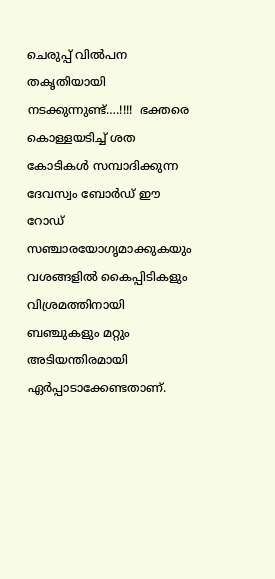ചെരുപ്പ് വിൽപന തകൃതിയായി നടക്കുന്നുണ്ട്….!!!!  ഭക്തരെ കൊള്ളയടിച്ച് ശത കോടികൾ സമ്പാദിക്കുന്ന ദേവസ്വം ബോർഡ് ഈ റോഡ് സഞ്ചാരയോഗൃമാക്കുകയും വശങ്ങളിൽ കൈപ്പിടികളും വിശ്രമത്തിനായി ബഞ്ചുകളും മറ്റും അടിയന്തിരമായി  ഏർപ്പാടാക്കേണ്ടതാണ്.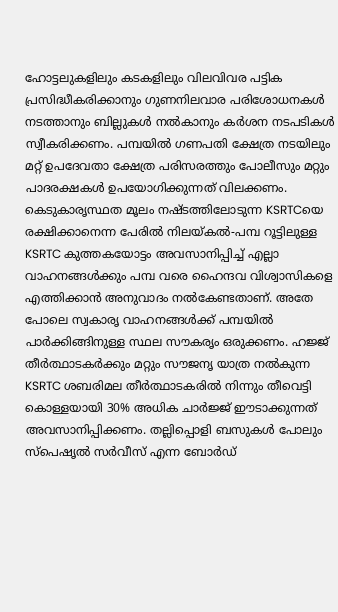ഹോട്ടലുകളിലും കടകളിലും വിലവിവര പട്ടിക പ്രസിദ്ധീകരിക്കാനും ഗുണനിലവാര പരിശോധനകൾ നടത്താനും ബില്ലുകൾ നൽകാനും കർശന നടപടികൾ സ്വീകരിക്കണം. പമ്പയിൽ ഗണപതി ക്ഷേത്ര നടയിലും മറ്റ് ഉപദേവതാ ക്ഷേത്ര പരിസരത്തും പോലീസും മറ്റും പാദരക്ഷകൾ ഉപയോഗിക്കുന്നത് വിലക്കണം.
കെടുകാരൃസ്ഥത മൂലം നഷ്ടത്തിലോടുന്ന KSRTCയെ രക്ഷിക്കാനെന്ന പേരിൽ നിലയ്‌കൽ-പമ്പ റൂട്ടിലുള്ള KSRTC കുത്തകയോട്ടം അവസാനിപ്പിച്ച് എല്ലാ വാഹനങ്ങൾക്കും പമ്പ വരെ ഹൈന്ദവ വിശ്വാസികളെ എത്തിക്കാൻ അനുവാദം നൽകേണ്ടതാണ്. അതേ പോലെ സ്വകാരൃ വാഹനങ്ങൾക്ക് പമ്പയിൽ പാർക്കിങ്ങിനുള്ള സ്ഥല സൗകരൃം ഒരുക്കണം. ഹജ്ജ് തീർത്ഥാടകർക്കും മറ്റും സൗജനൃ യാത്ര നൽകുന്ന KSRTC ശബരിമല തീർത്ഥാടകരിൽ നിന്നും തീവെട്ടി കൊള്ളയായി 30% അധിക ചാർജ്ജ് ഈടാക്കുന്നത് അവസാനിപ്പിക്കണം. തല്ലിപ്പൊളി ബസുകൾ പോലും സ്പെഷൃൽ സർവീസ് എന്ന ബോർഡ്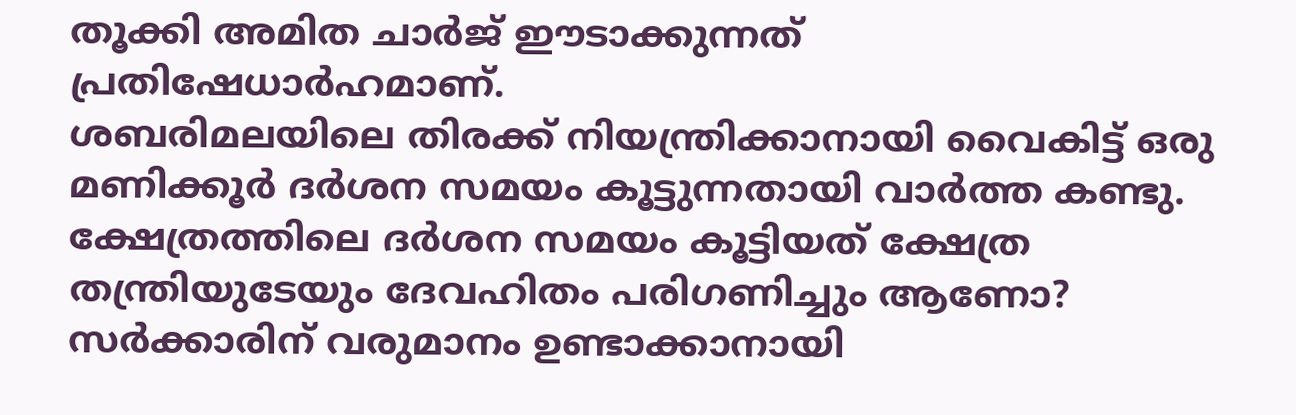തൂക്കി അമിത ചാർജ് ഈടാക്കുന്നത് പ്രതിഷേധാർഹമാണ്.
ശബരിമലയിലെ തിരക്ക് നിയന്ത്രിക്കാനായി വൈകിട്ട് ഒരു മണിക്കൂർ ദർശന സമയം കൂട്ടുന്നതായി വാർത്ത കണ്ടു. ക്ഷേത്രത്തിലെ ദർശന സമയം കൂട്ടിയത് ക്ഷേത്ര തന്ത്രിയുടേയും ദേവഹിതം പരിഗണിച്ചും ആണോ? സർക്കാരിന് വരുമാനം ഉണ്ടാക്കാനായി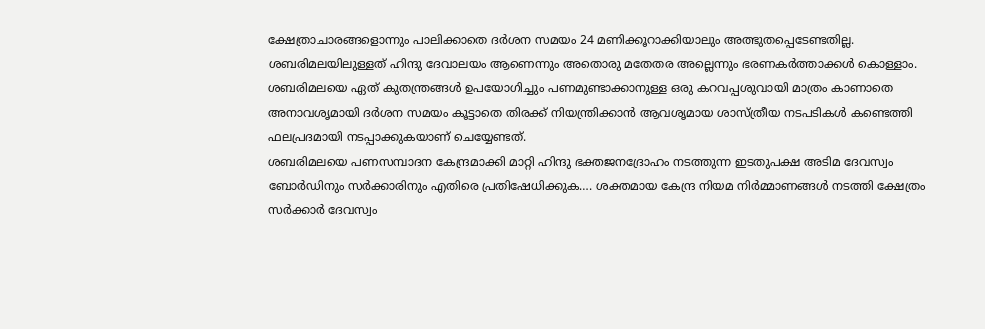ക്ഷേത്രാചാരങ്ങളൊന്നും പാലിക്കാതെ ദർശന സമയം 24 മണിക്കൂറാക്കിയാലും അത്ഭുതപ്പെടേണ്ടതില്ല. ശബരിമലയിലുള്ളത് ഹിന്ദു ദേവാലയം ആണെന്നും അതൊരു മതേതര അല്ലെന്നും ഭരണകർത്താക്കൾ കൊള്ളാം. ശബരിമലയെ ഏത് കുതന്ത്രങ്ങൾ ഉപയോഗിച്ചും പണമുണ്ടാക്കാനുള്ള ഒരു കറവപ്പശുവായി മാത്രം കാണാതെ അനാവശൃമായി ദർശന സമയം കൂട്ടാതെ തിരക്ക് നിയന്ത്രിക്കാൻ ആവശൃമായ ശാസ്ത്രീയ നടപടികൾ കണ്ടെത്തി ഫലപ്രദമായി നടപ്പാക്കുകയാണ് ചെയ്യേണ്ടത്.
ശബരിമലയെ പണസമ്പാദന കേന്ദ്രമാക്കി മാറ്റി ഹിന്ദു ഭക്തജനദ്രോഹം നടത്തുന്ന ഇടതുപക്ഷ അടിമ ദേവസ്വം ബോർഡിനും സർക്കാരിനും എതിരെ പ്രതിഷേധിക്കുക…. ശക്തമായ കേന്ദ്ര നിയമ നിർമ്മാണങ്ങൾ നടത്തി ക്ഷേത്രം സർക്കാർ ദേവസ്വം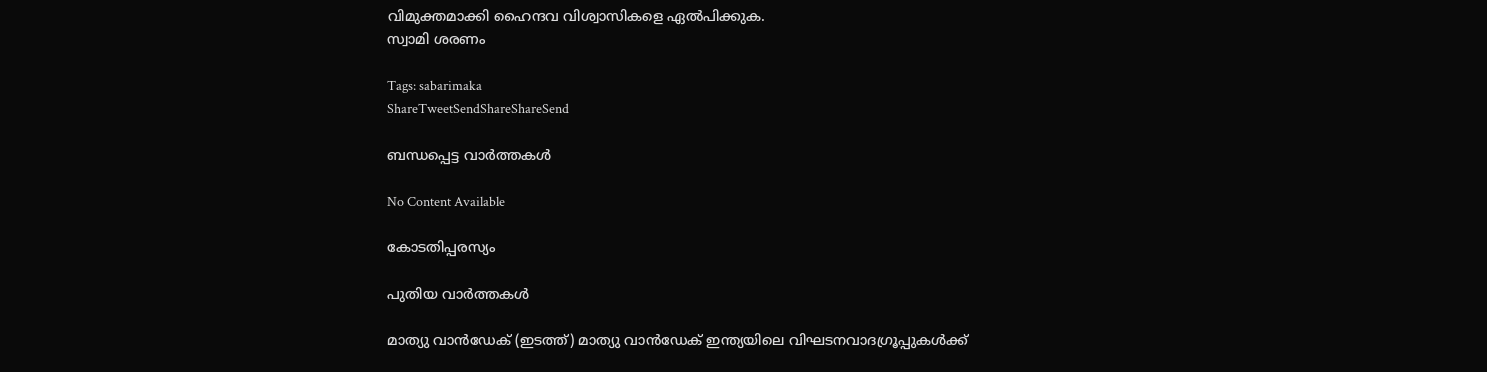വിമുക്തമാക്കി ഹൈന്ദവ വിശ്വാസികളെ ഏൽപിക്കുക.
സ്വാമി ശരണം

Tags: sabarimaka
ShareTweetSendShareShareSend

ബന്ധപ്പെട്ട വാര്‍ത്തകള്‍

No Content Available

കോടതിപ്പരസ്യം

പുതിയ വാര്‍ത്തകള്‍

മാത്യു വാന്‍ഡേക് (ഇടത്ത്) മാത്യു വാന്‍ഡേക് ഇന്ത്യയിലെ വിഘടനവാദഗ്രൂപ്പുകള്‍ക്ക്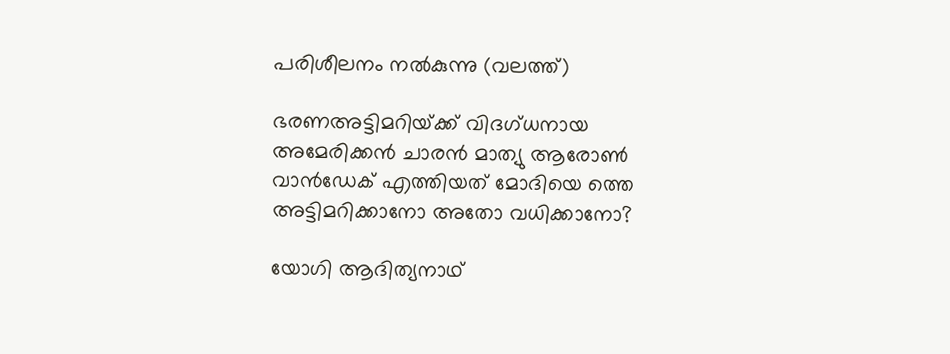പരിശീലനം നല്‍കുന്നു (വലത്ത്)

ഭരണഅട്ടിമറിയ്‌ക്ക് വിദഗ്ധനായ അമേരിക്കന്‍ ചാരന്‍ മാത്യു ആരോണ്‍ വാന്‍ഡേക് എത്തിയത് മോദിയെ ത്തെ അട്ടിമറിക്കാനോ അതോ വധിക്കാനോ?

യോഗി ആദിത്യനാഥ്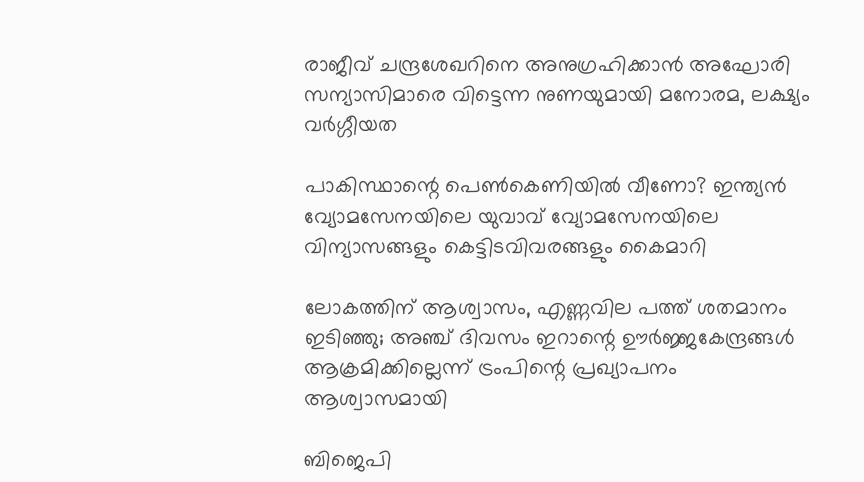രാജീവ് ചന്ദ്രശേഖറിനെ അനുഗ്രഹിക്കാന്‍ അഘോരി സന്യാസിമാരെ വിട്ടെന്ന നുണയുമായി മനോരമ, ലക്ഷ്യം വര്‍ഗ്ഗീയത

പാകിസ്ഥാന്റെ പെണ്‍കെണിയില്‍ വീണോ? ഇന്ത്യന്‍ വ്യോമസേനയിലെ യുവാവ് വ്യോമസേനയിലെ വിന്യാസങ്ങളും കെട്ടിടവിവരങ്ങളും കൈമാറി

ലോകത്തിന് ആശ്വാസം, എണ്ണവില പത്ത് ശതമാനം ഇടിഞ്ഞു; അഞ്ച് ദിവസം ഇറാന്റെ ഊര്‍ജ്ജകേന്ദ്രങ്ങള്‍ ആക്രമിക്കില്ലെന്ന് ട്രംപിന്റെ പ്രഖ്യാപനം ആശ്വാസമായി

ബിജെപി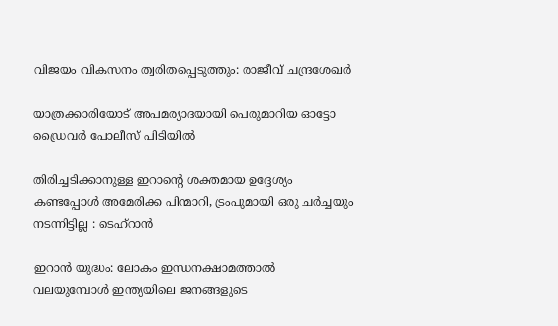വിജയം വികസനം ത്വരിതപ്പെടുത്തും: രാജീവ് ചന്ദ്രശേഖർ

യാത്രക്കാരിയോട് അപമര്യാദയായി പെരുമാറിയ ഓട്ടോ ഡ്രൈവർ പോലീസ് പിടിയിൽ

തിരിച്ചടിക്കാനുള്ള ഇറാന്റെ ശക്തമായ ഉദ്ദേശ്യം കണ്ടപ്പോൾ അമേരിക്ക പിന്മാറി, ട്രംപുമായി ഒരു ചർച്ചയും നടന്നിട്ടില്ല : ടെഹ്‌റാൻ

ഇറാന്‍ യുദ്ധം: ലോകം ഇന്ധനക്ഷാമത്താല്‍ വലയുമ്പോള്‍ ഇന്ത്യയിലെ ജനങ്ങളുടെ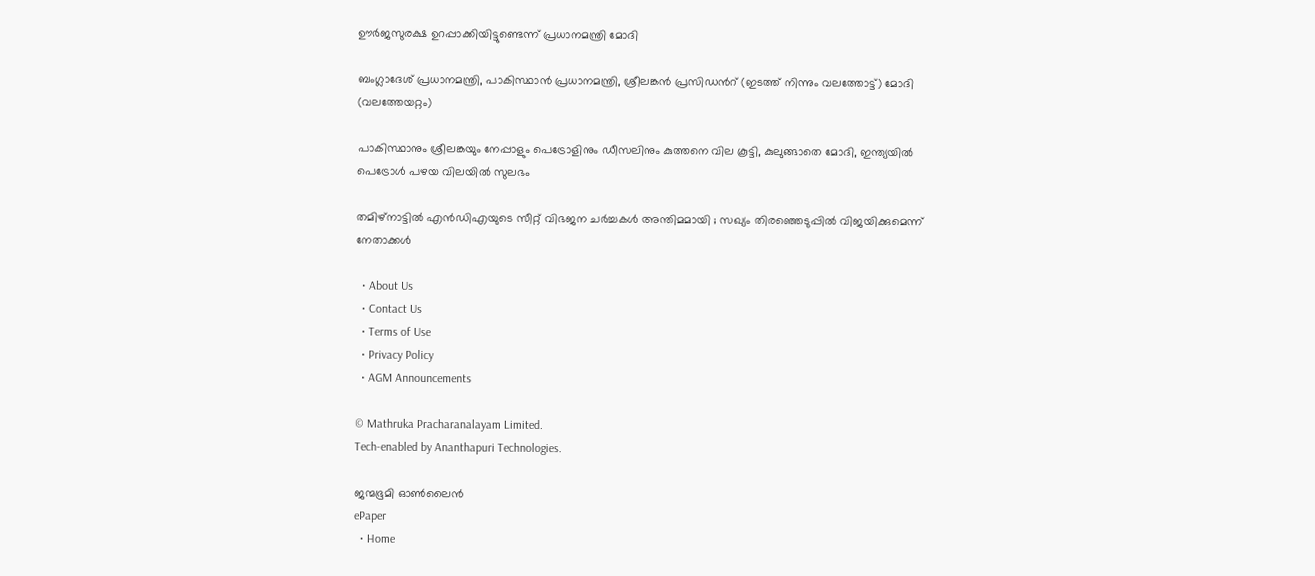ഊർജസുരക്ഷ ഉറപ്പാക്കിയിട്ടുണ്ടെന്ന് പ്രധാനമന്ത്രി മോദി

ബംഗ്ലാദേശ് പ്രധാനമന്ത്രി, പാകിസ്ഥാന്‍ പ്രധാനമന്ത്രി, ശ്രീലങ്കന്‍ പ്രസിഡന്‍റ് (ഇടത്ത് നിന്നും വലത്തോട്ട്) മോദി (വലത്തേയറ്റം)

പാകിസ്ഥാനും ശ്രീലങ്കയും നേപ്പാളും പെട്രോളിനും ഡീസലിനും കുത്തനെ വില കൂട്ടി, കുലുങ്ങാതെ മോദി, ഇന്ത്യയില്‍ പെട്രോള്‍ പഴയ വിലയില്‍ സുലഭം

തമിഴ്നാട്ടിൽ എൻഡിഎയുടെ സീറ്റ് വിഭജന ചർച്ചകൾ അന്തിമമായി ; സഖ്യം തിരഞ്ഞെടുപ്പിൽ വിജയിക്കുമെന്ന് നേതാക്കൾ

  • About Us
  • Contact Us
  • Terms of Use
  • Privacy Policy
  • AGM Announcements

© Mathruka Pracharanalayam Limited.
Tech-enabled by Ananthapuri Technologies.

ജന്മഭൂമി ഓണ്‍ലൈന്‍
ePaper
  • Home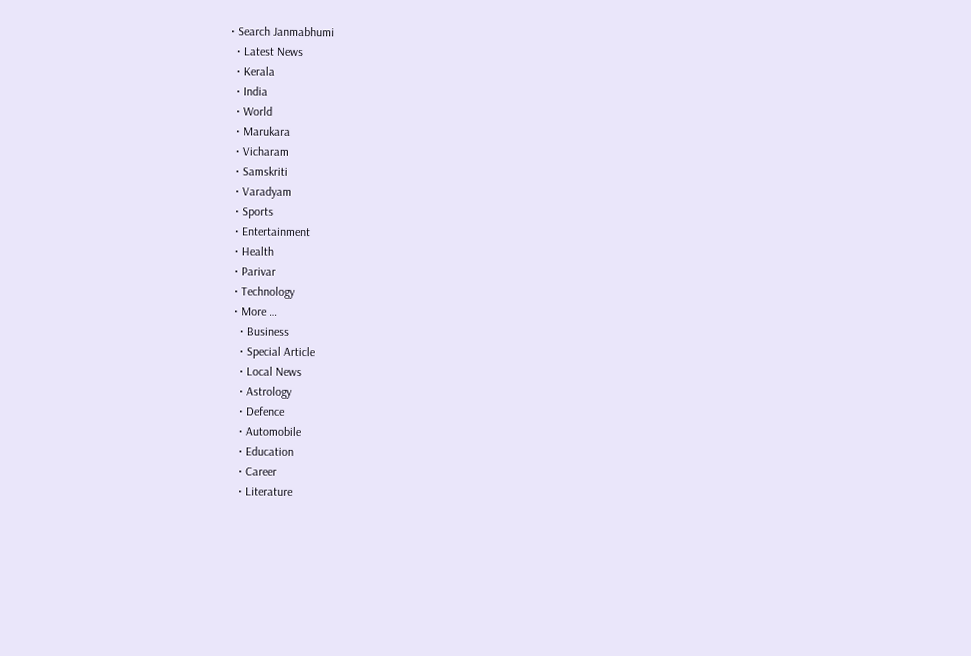• Search Janmabhumi
  • Latest News
  • Kerala
  • India
  • World
  • Marukara
  • Vicharam
  • Samskriti
  • Varadyam
  • Sports
  • Entertainment
  • Health
  • Parivar
  • Technology
  • More …
    • Business
    • Special Article
    • Local News
    • Astrology
    • Defence
    • Automobile
    • Education
    • Career
    • Literature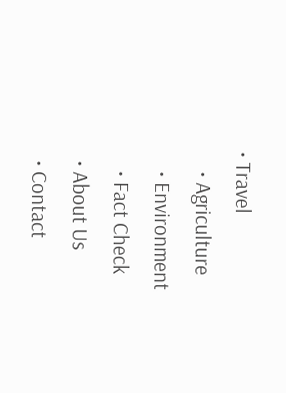• Travel
    • Agriculture
    • Environment
    • Fact Check
  • About Us
  • Contact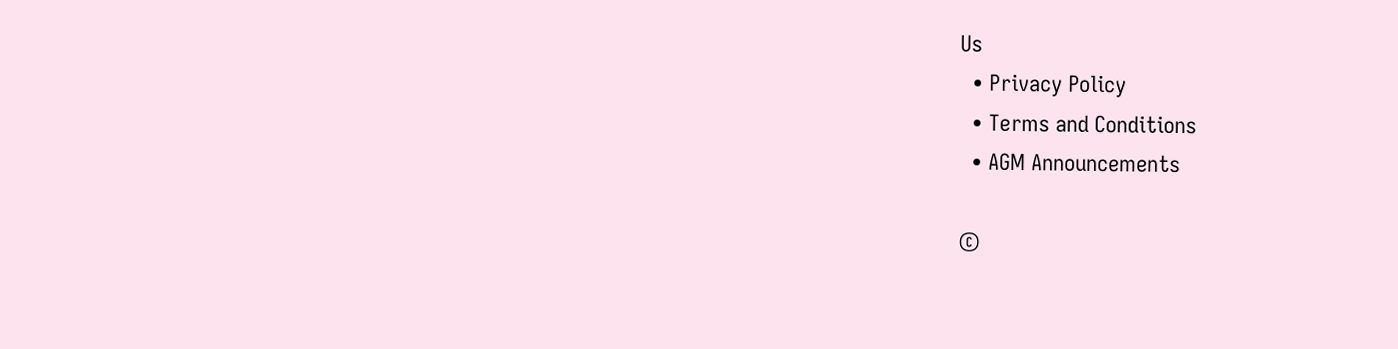Us
  • Privacy Policy
  • Terms and Conditions
  • AGM Announcements

©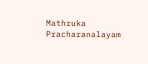Mathruka Pracharanalayam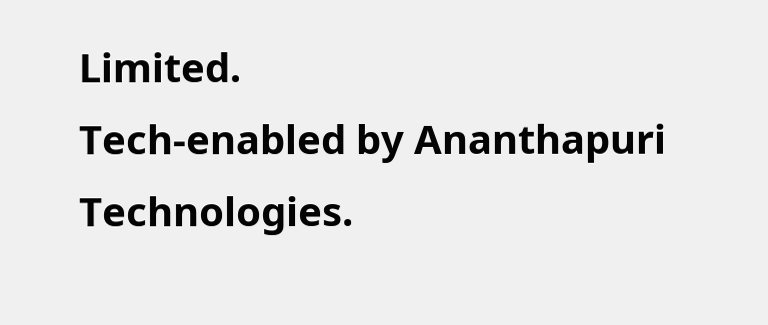Limited.
Tech-enabled by Ananthapuri Technologies.